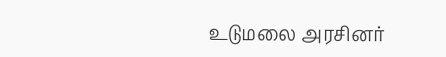உடுமலை அரசினர்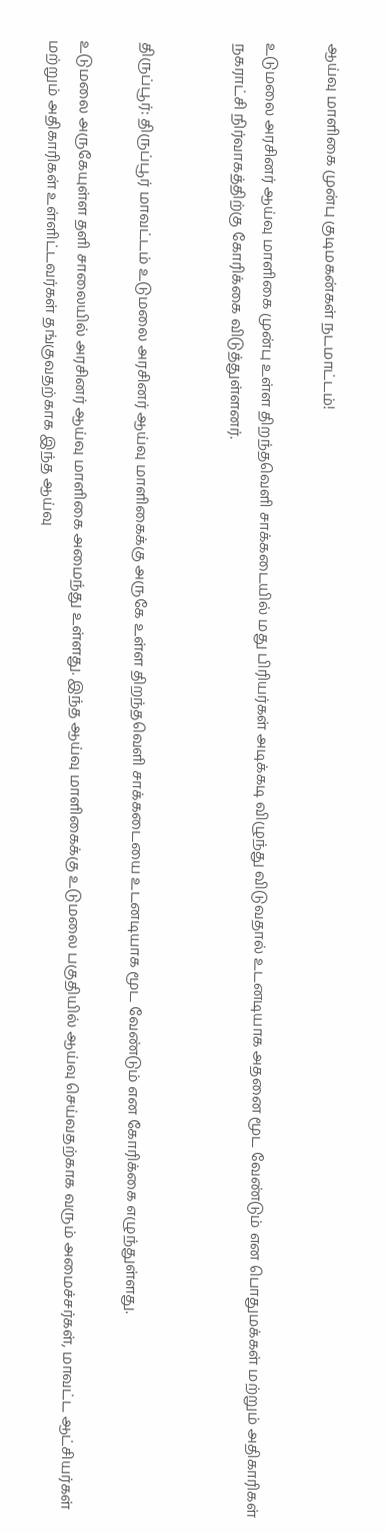ஆய்வு மாளிகை முன்பு குடிமகன்கள் நடமாட்டம்!

உடுமலை அரசினர் ஆய்வு மாளிகை முன்பு உள்ள திறந்தவெளி சாக்கடையில் மது பிரியர்கள் அடிக்கடி விழுந்து விடுவதால் உடனடியாக அதனை மூட வேண்டும் என பொதுமக்கள் மற்றும் அதிகாரிகள் நகராட்சி நிர்வாகத்திற்கு கோரிக்கை விடுத்துள்ளனர்.


திருப்பூர்: திருப்பூர் மாவட்டம் உடுமலை அரசினர் ஆய்வு மாளிகைக்கு அருகே உள்ள திறந்தவெளி சாக்கடையை உடனடியாக மூட வேண்டும் என கோரிக்கை எழுந்துள்ளது.

உடுமலை அருகேயுள்ள தளி சாலையில் அரசினர் ஆய்வு மாளிகை அமைந்து உள்ளது. இந்த ஆய்வு மாளிகைக்கு உடுமலை பகுதியில் ஆய்வு செய்வதற்காக வரும் அமைச்சர்கள், மாவட்ட ஆட்சியர்கள் மற்றும் அதிகாரிகள் உள்ளிட்டவர்கள் தங்குவதற்காக இந்த ஆய்வு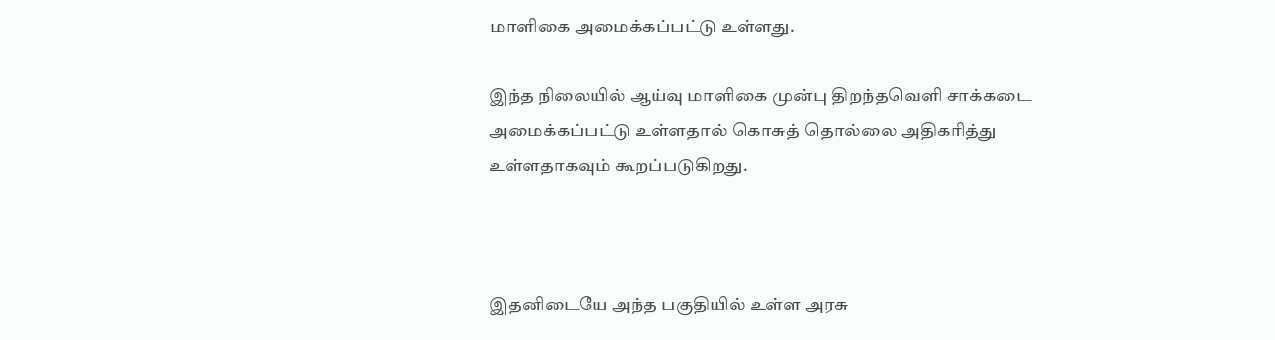மாளிகை அமைக்கப்பட்டு உள்ளது.

இந்த நிலையில் ஆய்வு மாளிகை முன்பு திறந்தவெளி சாக்கடை அமைக்கப்பட்டு உள்ளதால் கொசுத் தொல்லை அதிகரித்து உள்ளதாகவும் கூறப்படுகிறது.



இதனிடையே அந்த பகுதியில் உள்ள அரசு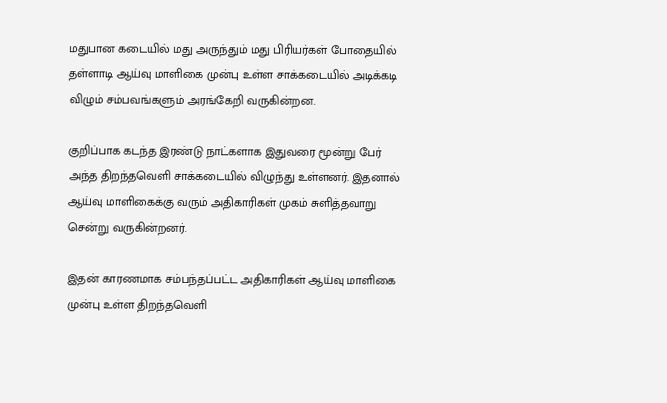மதுபான கடையில் மது அருந்தும் மது பிரியர்கள் போதையில் தள்ளாடி ஆய்வு மாளிகை முன்பு உள்ள சாக்கடையில் அடிக்கடி விழும் சம்பவங்களும் அரங்கேறி வருகின்றன.

குறிப்பாக கடந்த இரண்டு நாட்களாக இதுவரை மூன்று பேர் அந்த திறந்தவெளி சாக்கடையில் விழுந்து உள்ளனர். இதனால் ஆய்வு மாளிகைக்கு வரும் அதிகாரிகள் முகம் சுளித்தவாறு சென்று வருகின்றனர்.

இதன் காரணமாக சம்பந்தப்பட்ட அதிகாரிகள் ஆய்வு மாளிகை முன்பு உள்ள திறந்தவெளி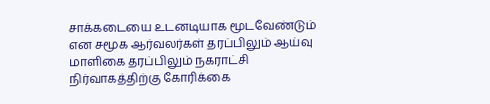சாக்கடையை உடனடியாக மூடவேண்டும் என சமூக ஆர்வலர்கள் தரப்பிலும் ஆய்வு மாளிகை தரப்பிலும் நகராட்சி நிர்வாகத்திற்கு கோரிக்கை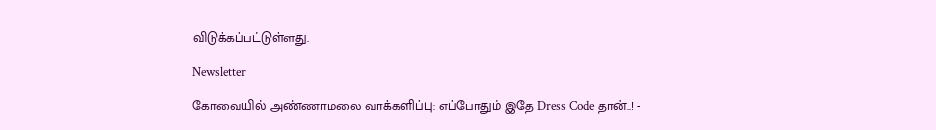விடுக்கப்பட்டுள்ளது.

Newsletter

கோவையில் அண்ணாமலை வாக்களிப்பு: எப்போதும் இதே Dress Code தான்..! -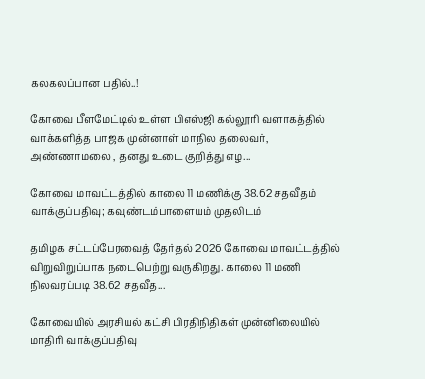கலகலப்பான பதில்..!

கோவை பீளமேட்டில் உள்ள பிஎஸ்ஜி கல்லூரி வளாகத்தில் வாக்களித்த பாஜக முன்னாள் மாநில தலைவர், அண்ணாமலை , தனது உடை குறித்து எழ...

கோவை மாவட்டத்தில் காலை 11 மணிக்கு 38.62 சதவீதம் வாக்குப்பதிவு; கவுண்டம்பாளையம் முதலிடம்

தமிழக சட்டப்பேரவைத் தேர்தல் 2026 கோவை மாவட்டத்தில் விறுவிறுப்பாக நடைபெற்று வருகிறது. காலை 11 மணி நிலவரப்படி 38.62 சதவீத...

கோவையில் அரசியல் கட்சி பிரதிநிதிகள் முன்னிலையில் மாதிரி வாக்குப்பதிவு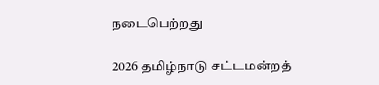நடைபெற்றது

2026 தமிழ்நாடு சட்டமன்றத்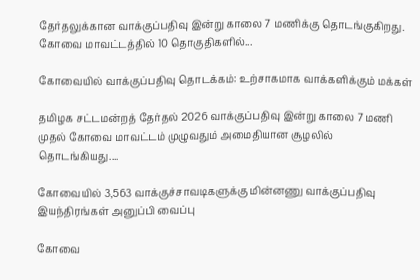தேர்தலுக்கான வாக்குப்பதிவு இன்று காலை 7 மணிக்கு தொடங்குகிறது. கோவை மாவட்டத்தில் 10 தொகுதிகளில்...

கோவையில் வாக்குப்பதிவு தொடக்கம்: உற்சாகமாக வாக்களிக்கும் மக்கள்

தமிழக சட்டமன்றத் தேர்தல் 2026 வாக்குப்பதிவு இன்று காலை 7 மணி முதல் கோவை மாவட்டம் முழுவதும் அமைதியான சூழலில் தொடங்கியது....

கோவையில் 3,563 வாக்குச்சாவடிகளுக்கு மின்னணு வாக்குப்பதிவு இயந்திரங்கள் அனுப்பி வைப்பு

கோவை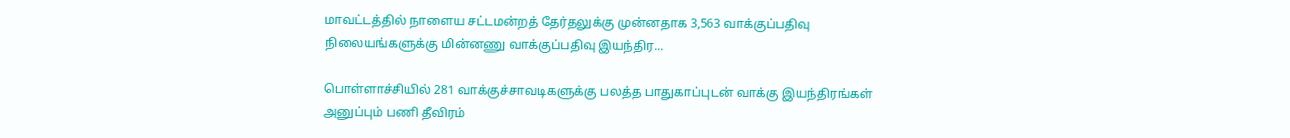மாவட்டத்தில் நாளைய சட்டமன்றத் தேர்தலுக்கு முன்னதாக 3,563 வாக்குப்பதிவு நிலையங்களுக்கு மின்னணு வாக்குப்பதிவு இயந்திர...

பொள்ளாச்சியில் 281 வாக்குச்சாவடிகளுக்கு பலத்த பாதுகாப்புடன் வாக்கு இயந்திரங்கள் அனுப்பும் பணி தீவிரம்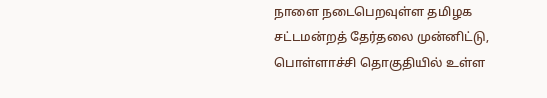நாளை நடைபெறவுள்ள தமிழக சட்டமன்றத் தேர்தலை முன்னிட்டு, பொள்ளாச்சி தொகுதியில் உள்ள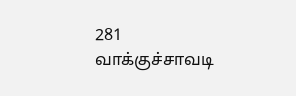281 வாக்குச்சாவடி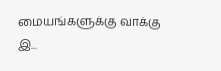மையங்களுக்கு வாக்கு இ...